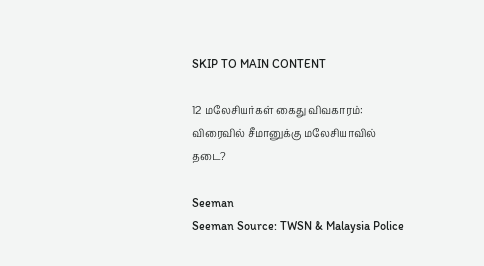SKIP TO MAIN CONTENT

12 மலேசியர்கள் கைது விவகாரம்: விரைவில் சீமானுக்கு மலேசியாவில் தடை?

Seeman
Seeman Source: TWSN & Malaysia Police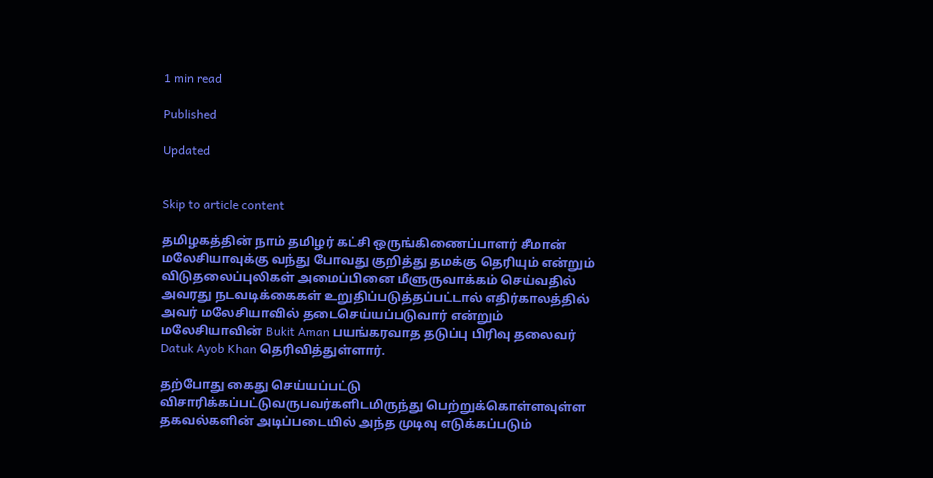1 min read

Published

Updated


Skip to article content

தமிழகத்தின் நாம் தமிழர் கட்சி ஒருங்கிணைப்பாளர் சீமான் மலேசியாவுக்கு வந்து போவது குறித்து தமக்கு தெரியும் என்றும் விடுதலைப்புலிகள் அமைப்பினை மீளுருவாக்கம் செய்வதில் அவரது நடவடிக்கைகள் உறுதிப்படுத்தப்பட்டால் எதிர்காலத்தில் அவர் மலேசியாவில் தடைசெய்யப்படுவார் என்றும் மலேசியாவின் Bukit Aman பயங்கரவாத தடுப்பு பிரிவு தலைவர் Datuk Ayob Khan தெரிவித்துள்ளார்.

தற்போது கைது செய்யப்பட்டு விசாரிக்கப்பட்டுவருபவர்களிடமிருந்து பெற்றுக்கொள்ளவுள்ள தகவல்களின் அடிப்படையில் அந்த முடிவு எடுக்கப்படும்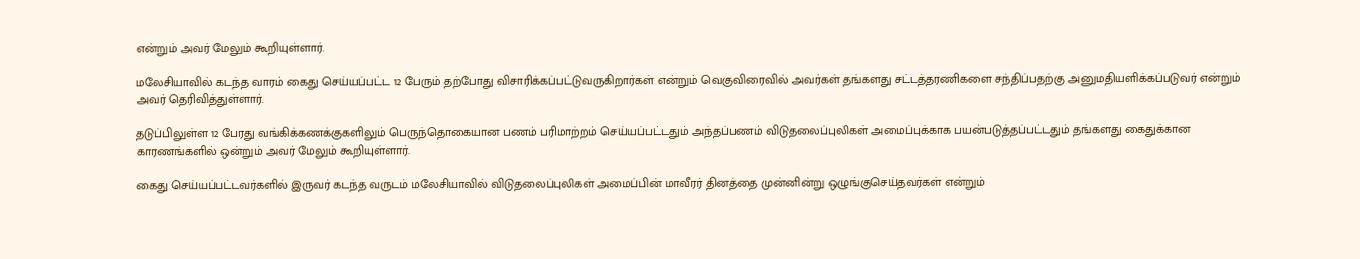என்றும் அவர் மேலும் கூறியுள்ளார்.

மலேசியாவில் கடந்த வாரம் கைது செய்யப்பட்ட 12 பேரும் தற்போது விசாரிக்கப்பட்டுவருகிறார்கள் என்றும் வெகுவிரைவில் அவர்கள் தங்களது சட்டத்தரணிகளை சந்திப்பதற்கு அனுமதியளிக்கப்படுவர் என்றும் அவர் தெரிவித்துள்ளார்.

தடுப்பிலுள்ள 12 பேரது வங்கிக்கணக்குகளிலும் பெருந்தொகையான பணம் பரிமாற்றம் செய்யப்பட்டதும் அந்தப்பணம் விடுதலைப்புலிகள் அமைப்புக்காக பயன்படுத்தப்பட்டதும் தங்களது கைதுக்கான காரணங்களில் ஒன்றும் அவர் மேலும் கூறியுள்ளார்.

கைது செய்யப்பட்டவர்களில் இருவர் கடந்த வருடம் மலேசியாவில் விடுதலைப்புலிகள் அமைப்பின் மாவீரர் தினத்தை முன்னின்று ஒழுங்குசெய்தவர்கள் என்றும்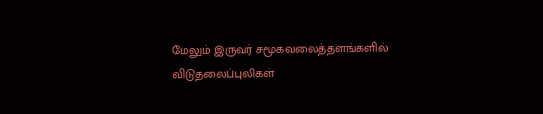மேலும் இருவர் சமூகவலைத்தளங்களில் விடுதலைப்புலிகள்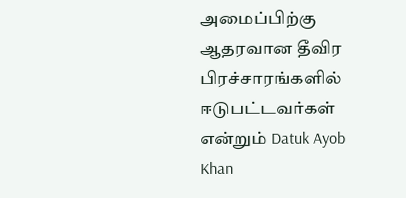அமைப்பிற்கு ஆதரவான தீவிர பிரச்சாரங்களில் ஈடுபட்டவர்கள் என்றும் Datuk Ayob Khan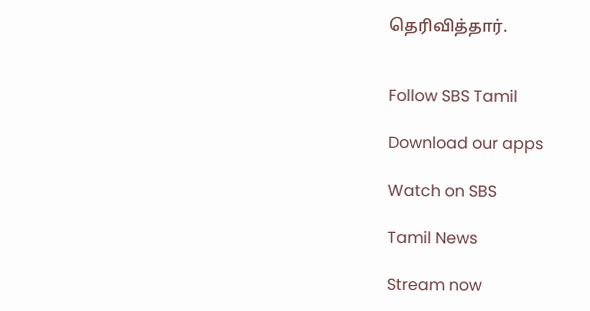தெரிவித்தார்.


Follow SBS Tamil

Download our apps

Watch on SBS

Tamil News

Stream now